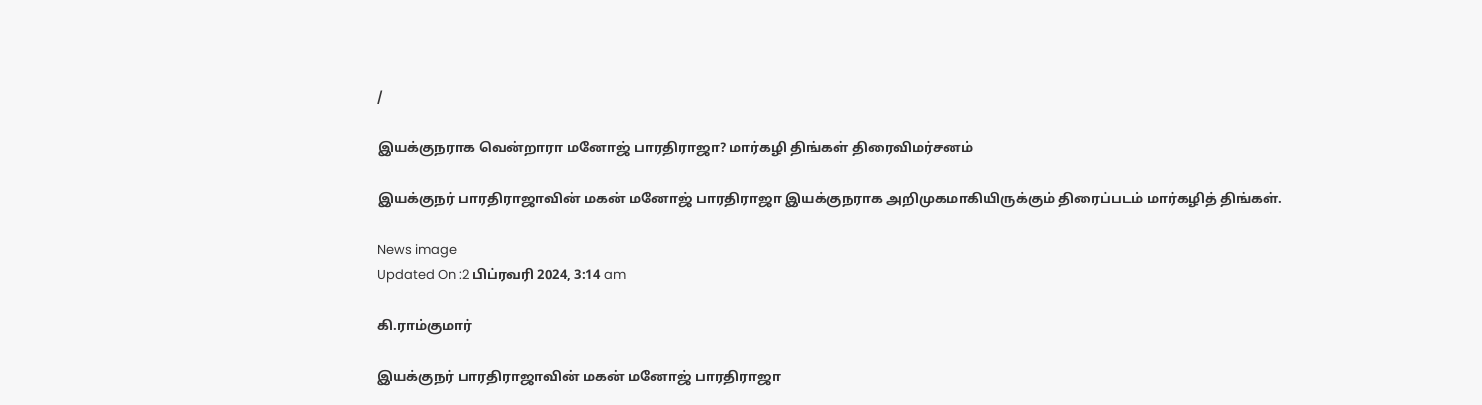/

இயக்குநராக வென்றாரா மனோஜ் பாரதிராஜா? மார்கழி திங்கள் திரைவிமர்சனம்

இயக்குநர் பாரதிராஜாவின் மகன் மனோஜ் பாரதிராஜா இயக்குநராக அறிமுகமாகியிருக்கும் திரைப்படம் மார்கழித் திங்கள்.

News image
Updated On :2 பிப்ரவரி 2024, 3:14 am

கி.ராம்குமார்

இயக்குநர் பாரதிராஜாவின் மகன் மனோஜ் பாரதிராஜா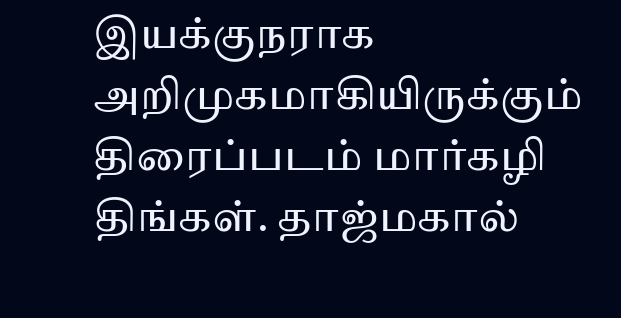இயக்குநராக அறிமுகமாகியிருக்கும் திரைப்படம் மார்கழி திங்கள். தாஜ்மகால்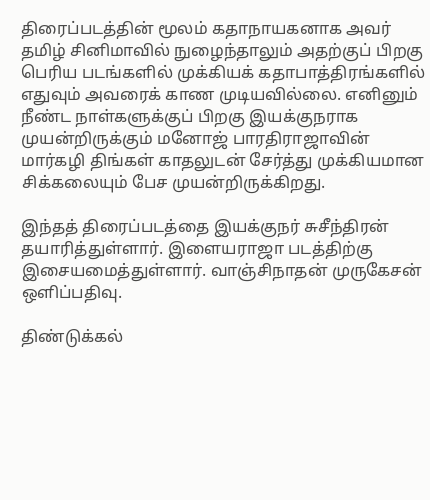திரைப்படத்தின் மூலம் கதாநாயகனாக அவர் தமிழ் சினிமாவில் நுழைந்தாலும் அதற்குப் பிறகு பெரிய படங்களில் முக்கியக் கதாபாத்திரங்களில் எதுவும் அவரைக் காண முடியவில்லை. எனினும் நீண்ட நாள்களுக்குப் பிறகு இயக்குநராக முயன்றிருக்கும் மனோஜ் பாரதிராஜாவின் மார்கழி திங்கள் காதலுடன் சேர்த்து முக்கியமான சிக்கலையும் பேச முயன்றிருக்கிறது.

இந்தத் திரைப்படத்தை இயக்குநர் சுசீந்திரன் தயாரித்துள்ளார். இளையராஜா படத்திற்கு இசையமைத்துள்ளார். வாஞ்சிநாதன் முருகேசன் ஒளிப்பதிவு.

திண்டுக்கல்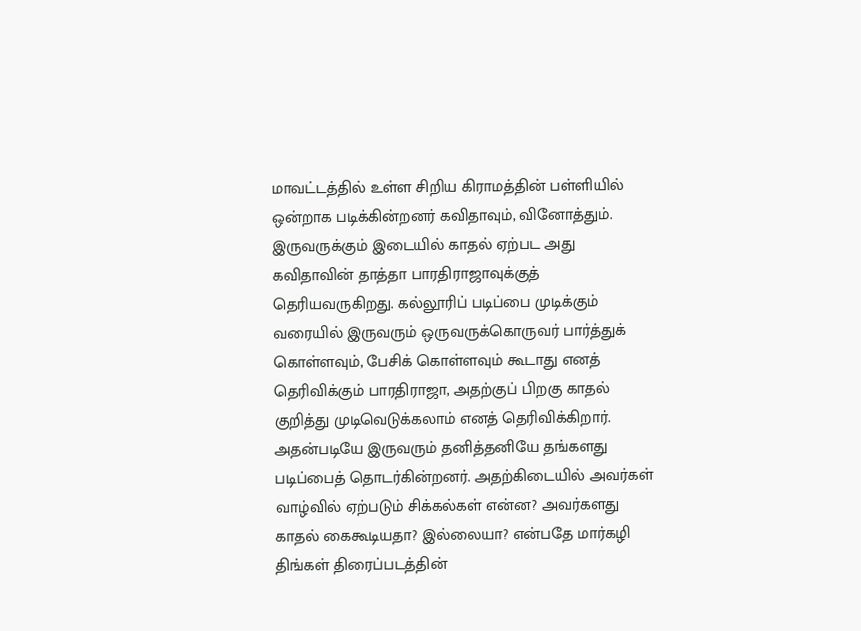மாவட்டத்தில் உள்ள சிறிய கிராமத்தின் பள்ளியில் ஒன்றாக படிக்கின்றனர் கவிதாவும், வினோத்தும். இருவருக்கும் இடையில் காதல் ஏற்பட அது கவிதாவின் தாத்தா பாரதிராஜாவுக்குத் தெரியவருகிறது. கல்லூரிப் படிப்பை முடிக்கும் வரையில் இருவரும் ஒருவருக்கொருவர் பார்த்துக் கொள்ளவும், பேசிக் கொள்ளவும் கூடாது எனத் தெரிவிக்கும் பாரதிராஜா, அதற்குப் பிறகு காதல் குறித்து முடிவெடுக்கலாம் எனத் தெரிவிக்கிறார். அதன்படியே இருவரும் தனித்தனியே தங்களது படிப்பைத் தொடர்கின்றனர். அதற்கிடையில் அவர்கள் வாழ்வில் ஏற்படும் சிக்கல்கள் என்ன? அவர்களது காதல் கைகூடியதா? இல்லையா? என்பதே மார்கழி திங்கள் திரைப்படத்தின்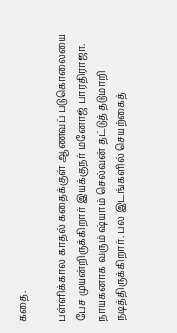கதை.

பள்ளிக்கால காதல் கதைக்குள் ஆணவப் படுகொலையை பேச முயன்றிருக்கிறார் இயக்குநர் மனோஜ் பாரதிராஜா. நாயகனாக வரும் ஷ்யாம் செல்வன் தட்டுத் தடுமாறி நடித்திருக்கிறார். பல இடங்களில் செயற்கைத்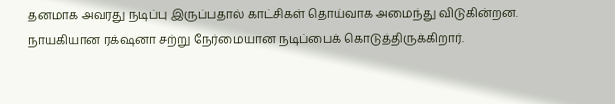தனமாக அவரது நடிப்பு இருப்பதால் காட்சிகள் தொய்வாக அமைந்து விடுகின்றன. நாயகியான ரக்‌ஷனா சற்று நேர்மையான நடிப்பைக் கொடுத்திருக்கிறார்.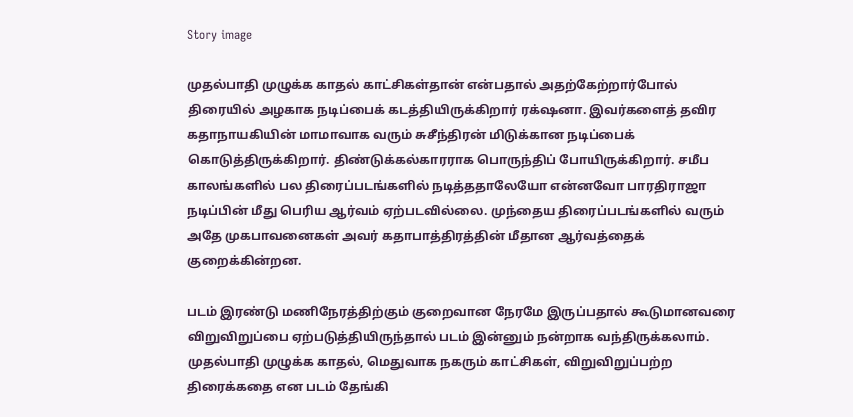Story image

முதல்பாதி முழுக்க காதல் காட்சிகள்தான் என்பதால் அதற்கேற்றார்போல் திரையில் அழகாக நடிப்பைக் கடத்தியிருக்கிறார் ரக்‌ஷனா. இவர்களைத் தவிர கதாநாயகியின் மாமாவாக வரும் சுசீந்திரன் மிடுக்கான நடிப்பைக் கொடுத்திருக்கிறார். திண்டுக்கல்காரராக பொருந்திப் போயிருக்கிறார். சமீப காலங்களில் பல திரைப்படங்களில் நடித்ததாலேயோ என்னவோ பாரதிராஜா நடிப்பின் மீது பெரிய ஆர்வம் ஏற்படவில்லை. முந்தைய திரைப்படங்களில் வரும் அதே முகபாவனைகள் அவர் கதாபாத்திரத்தின் மீதான ஆர்வத்தைக் குறைக்கின்றன.

படம் இரண்டு மணிநேரத்திற்கும் குறைவான நேரமே இருப்பதால் கூடுமானவரை விறுவிறுப்பை ஏற்படுத்தியிருந்தால் படம் இன்னும் நன்றாக வந்திருக்கலாம். முதல்பாதி முழுக்க காதல், மெதுவாக நகரும் காட்சிகள், விறுவிறுப்பற்ற திரைக்கதை என படம் தேங்கி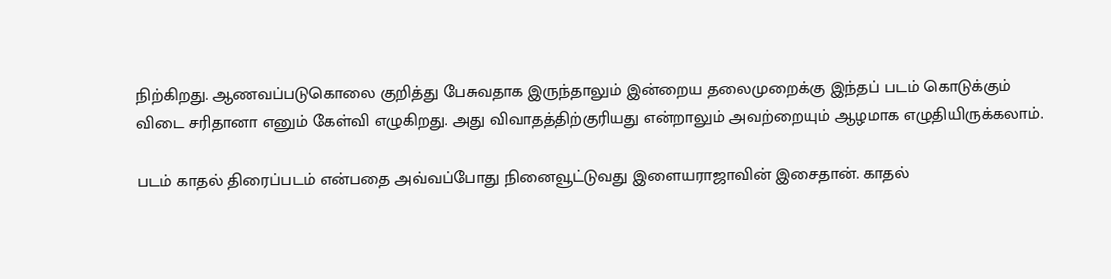நிற்கிறது. ஆணவப்படுகொலை குறித்து பேசுவதாக இருந்தாலும் இன்றைய தலைமுறைக்கு இந்தப் படம் கொடுக்கும் விடை சரிதானா எனும் கேள்வி எழுகிறது. அது விவாதத்திற்குரியது என்றாலும் அவற்றையும் ஆழமாக எழுதியிருக்கலாம்.

படம் காதல் திரைப்படம் என்பதை அவ்வப்போது நினைவூட்டுவது இளையராஜாவின் இசைதான். காதல்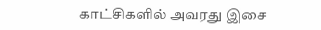காட்சிகளில் அவரது இசை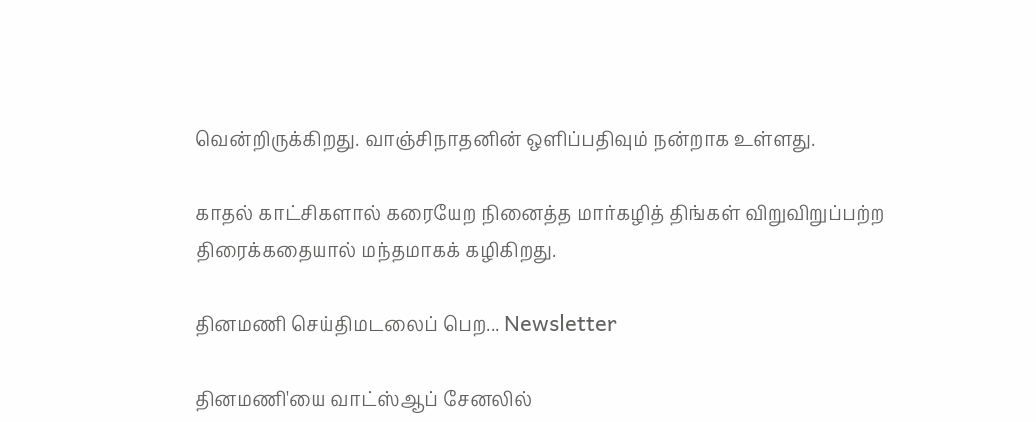வென்றிருக்கிறது. வாஞ்சிநாதனின் ஒளிப்பதிவும் நன்றாக உள்ளது.

காதல் காட்சிகளால் கரையேற நினைத்த மார்கழித் திங்கள் விறுவிறுப்பற்ற திரைக்கதையால் மந்தமாகக் கழிகிறது.

தினமணி செய்திமடலைப் பெற... Newsletter

தினமணி'யை வாட்ஸ்ஆப் சேனலில்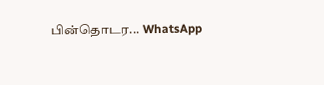பின்தொடர... WhatsApp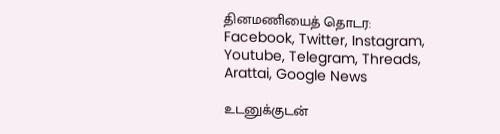தினமணியைத் தொடர: Facebook, Twitter, Instagram, Youtube, Telegram, Threads, Arattai, Google News

உடனுக்குடன்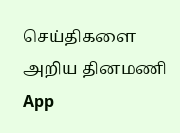செய்திகளை அறிய தினமணி App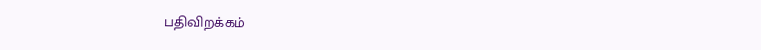பதிவிறக்கம்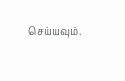செய்யவும்.